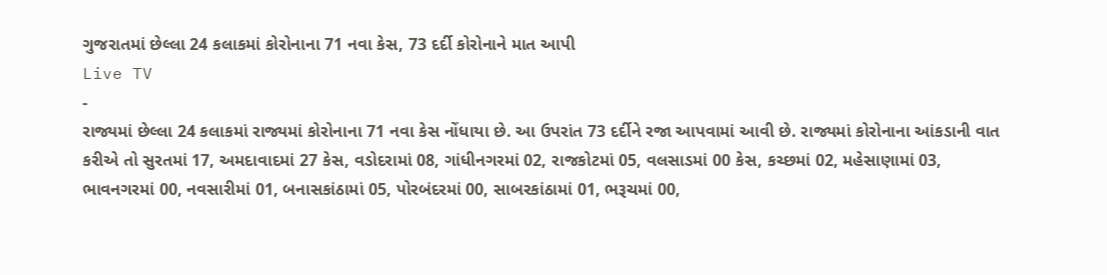ગુજરાતમાં છેલ્લા 24 કલાકમાં કોરોનાના 71 નવા કેસ, 73 દર્દી કોરોનાને માત આપી
Live TV
-
રાજ્યમાં છેલ્લા 24 કલાકમાં રાજ્યમાં કોરોનાના 71 નવા કેસ નોંધાયા છે. આ ઉપરાંત 73 દર્દીને રજા આપવામાં આવી છે. રાજ્યમાં કોરોનાના આંકડાની વાત કરીએ તો સુરતમાં 17, અમદાવાદમાં 27 કેસ, વડોદરામાં 08, ગાંધીનગરમાં 02, રાજકોટમાં 05, વલસાડમાં 00 કેસ, કચ્છમાં 02, મહેસાણામાં 03, ભાવનગરમાં 00, નવસારીમાં 01, બનાસકાંઠામાં 05, પોરબંદરમાં 00, સાબરકાંઠામાં 01, ભરૂચમાં 00,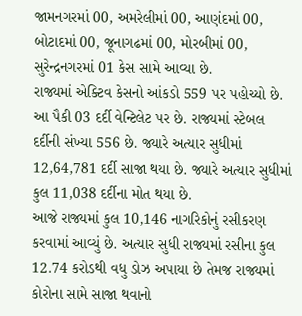જામનગરમાં 00, અમરેલીમાં 00, આણંદમાં 00, બોટાદમાં 00, જૂનાગઢમાં 00, મોરબીમાં 00, સુરેન્દ્રનગરમાં 01 કેસ સામે આવ્યા છે.
રાજ્યમાં એક્ટિવ કેસનો આંકડો 559 પર પહોચ્યો છે. આ પૈકી 03 દર્દી વેન્ટિલેટ પર છે. રાજ્યમાં સ્ટેબલ દર્દીની સંખ્યા 556 છે. જ્યારે અત્યાર સુધીમાં 12,64,781 દર્દી સાજા થયા છે. જ્યારે અત્યાર સુધીમાં કુલ 11,038 દર્દીના મોત થયા છે.
આજે રાજ્યમાં કુલ 10,146 નાગરિકોનું રસીકરણ કરવામાં આવ્યું છે. અત્યાર સુધી રાજ્યમાં રસીના કુલ 12.74 કરોડથી વધુ ડોઝ અપાયા છે તેમજ રાજ્યમાં કોરોના સામે સાજા થવાનો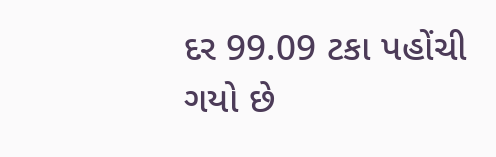દર 99.09 ટકા પહોંચી ગયો છે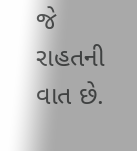જે રાહતની વાત છે.